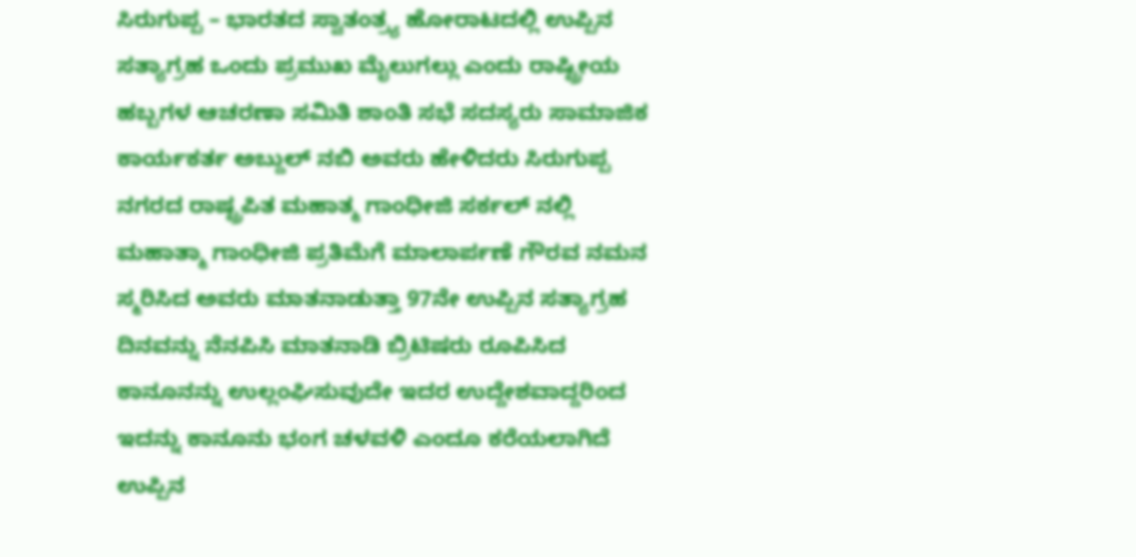ಸಿರುಗುಪ್ಪ – ಭಾರತದ ಸ್ವಾತಂತ್ರ್ಯ ಹೋರಾಟದಲ್ಲಿ ಉಪ್ಪಿನ ಸತ್ಯಾಗ್ರಹ ಒಂದು ಪ್ರಮುಖ ಮೈಲುಗಲ್ಲು ಎಂದು ರಾಷ್ಟ್ರೀಯ ಹಬ್ಬಗಳ ಆಚರಣಾ ಸಮಿತಿ ಶಾಂತಿ ಸಭೆ ಸದಸ್ಯರು ಸಾಮಾಜಿಕ ಕಾರ್ಯಕರ್ತ ಅಬ್ದುಲ್ ನಬಿ ಅವರು ಹೇಳಿದರು ಸಿರುಗುಪ್ಪ ನಗರದ ರಾಷ್ಟ್ರಪಿತ ಮಹಾತ್ಮ ಗಾಂಧೀಜಿ ಸರ್ಕಲ್ ನಲ್ಲಿ ಮಹಾತ್ಮಾ ಗಾಂಧೀಜಿ ಪ್ರತಿಮೆಗೆ ಮಾಲಾರ್ಪಣೆ ಗೌರವ ನಮನ ಸ್ಮರಿಸಿದ ಅವರು ಮಾತನಾಡುತ್ತಾ 97ನೇ ಉಪ್ಪಿನ ಸತ್ಯಾಗ್ರಹ ದಿನವನ್ನು ನೆನಪಿಸಿ ಮಾತನಾಡಿ ಬ್ರಿಟಿಷರು ರೂಪಿಸಿದ ಕಾನೂನನ್ನು ಉಲ್ಲಂಘಿಸುವುದೇ ಇದರ ಉದ್ದೇಶವಾದ್ದರಿಂದ ಇದನ್ನು ಕಾನೂನು ಭಂಗ ಚಳವಳಿ ಎಂದೂ ಕರೆಯಲಾಗಿದೆ ಉಪ್ಪಿನ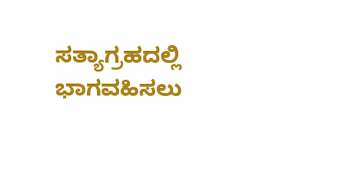ಸತ್ಯಾಗ್ರಹದಲ್ಲಿ ಭಾಗವಹಿಸಲು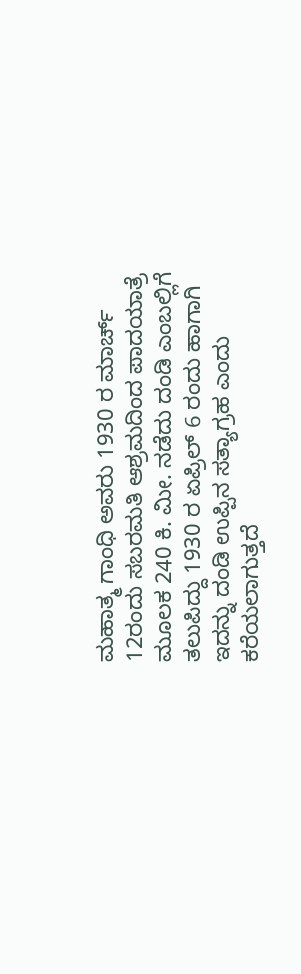ಮಹಾತ್ಮ ಗಾಂಧಿ ಅವರು 1930 ರ ಮಾರ್ಚ್ 12ರಂದು ಸಬರಮತಿ ಆಶ್ರಮದಿಂದ ಪಾದಯಾತ್ರೆ ಮೂಲಕ 240 ಕಿ. ಮೀ. ನಡೆದು ದಂಡಿ ಎಂಬಲ್ಲಿಗೆ ತಲುಪಿದ್ದು 1930 ರ ಏಪ್ರಿಲ್ 6 ರಂದು ಹಾಗಾಗಿ ಇದನ್ನು ದಂಡಿ ಉಪ್ಪಿನ ಸತ್ಯಾಗ್ರಹ ಎಂದು ಕರೆಯಲಾಗುತ್ತದೆ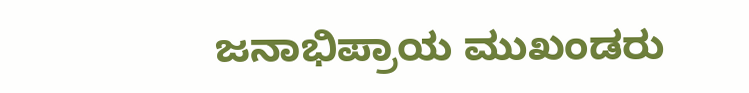ಜನಾಭಿಪ್ರಾಯ ಮುಖಂಡರು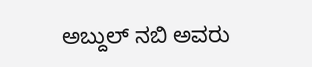ಅಬ್ದುಲ್ ನಬಿ ಅವರು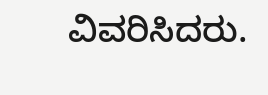ವಿವರಿಸಿದರು.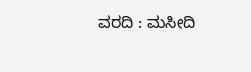ವರದಿ : ಮಸೀದಿ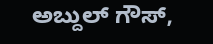ಅಬ್ದುಲ್ ಗೌಸ್,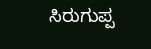ಸಿರುಗುಪ್ಪ